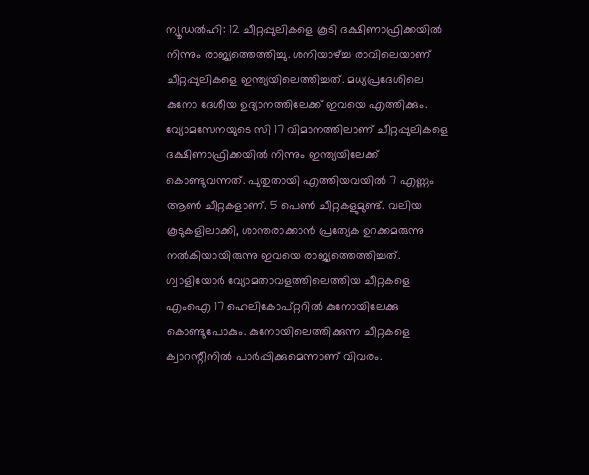ന്യൂഡൽഹി: 12 ചീറ്റപ്പുലികളെ കൂടി ദക്ഷിണാഫ്രിക്കയിൽ നിന്നും രാജ്യത്തെത്തിച്ചു. ശനിയാഴ്ച്ച രാവിലെയാണ് ചീറ്റപ്പുലികളെ ഇന്ത്യയിലെത്തിച്ചത്. മധ്യപ്രദേശിലെ കുനോ ദേശീയ ഉദ്യാനത്തിലേക്ക് ഇവയെ എത്തിക്കും.
വ്യോമസേനയുടെ സി 17 വിമാനത്തിലാണ് ചീറ്റപ്പുലികളെ ദക്ഷിണാഫ്രിക്കയിൽ നിന്നും ഇന്ത്യയിലേക്ക് കൊണ്ടുവന്നത്. പുതുതായി എത്തിയവയിൽ 7 എണ്ണം ആൺ ചീറ്റകളാണ്. 5 പെൺ ചീറ്റകളുമുണ്ട്. വലിയ കൂടുകളിലാക്കി, ശാന്തരാക്കാൻ പ്രത്യേക ഉറക്കമരുന്നു നൽകിയായിരുന്നു ഇവയെ രാജ്യത്തെത്തിച്ചത്. ഗ്വാളിയോർ വ്യോമതാവളത്തിലെത്തിയ ചീറ്റകളെ എംഐ 17 ഹെലികോപ്റ്ററിൽ കുനോയിലേക്കു കൊണ്ടുപോകും. കുനോയിലെത്തിക്കുന്ന ചീറ്റകളെ ക്വാറന്റീനിൽ പാർപ്പിക്കുമെന്നാണ് വിവരം.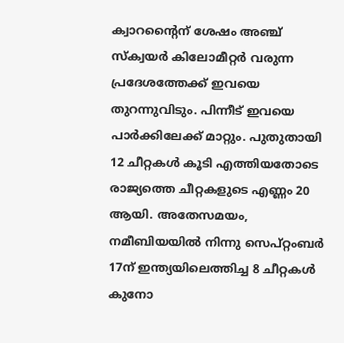ക്വാറന്റൈന് ശേഷം അഞ്ച് സ്ക്വയർ കിലോമീറ്റർ വരുന്ന പ്രദേശത്തേക്ക് ഇവയെ തുറന്നുവിടും. പിന്നീട് ഇവയെ പാർക്കിലേക്ക് മാറ്റും. പുതുതായി 12 ചീറ്റകൾ കൂടി എത്തിയതോടെ രാജ്യത്തെ ചീറ്റകളുടെ എണ്ണം 20 ആയി. അതേസമയം, നമീബിയയിൽ നിന്നു സെപ്റ്റംബർ 17ന് ഇന്ത്യയിലെത്തിച്ച 8 ചീറ്റകൾ കുനോ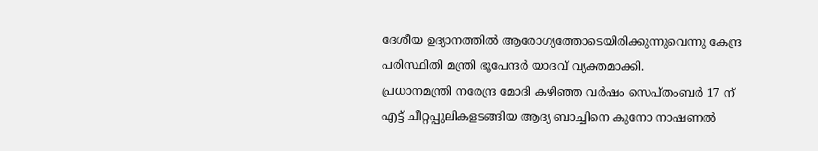ദേശീയ ഉദ്യാനത്തിൽ ആരോഗ്യത്തോടെയിരിക്കുന്നുവെന്നു കേന്ദ്ര പരിസ്ഥിതി മന്ത്രി ഭൂപേന്ദർ യാദവ് വ്യക്തമാക്കി.
പ്രധാനമന്ത്രി നരേന്ദ്ര മോദി കഴിഞ്ഞ വർഷം സെപ്തംബർ 17 ന് എട്ട് ചീറ്റപ്പുലികളടങ്ങിയ ആദ്യ ബാച്ചിനെ കുനോ നാഷണൽ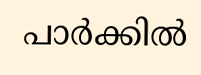പാർക്കിൽ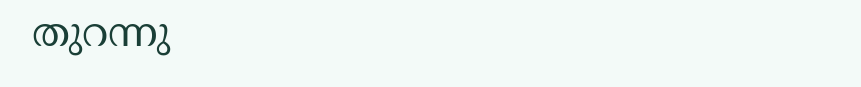തുറന്നു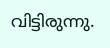വിട്ടിരുന്നു.